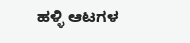ಹಳ್ಳಿ ಆಟಗಳ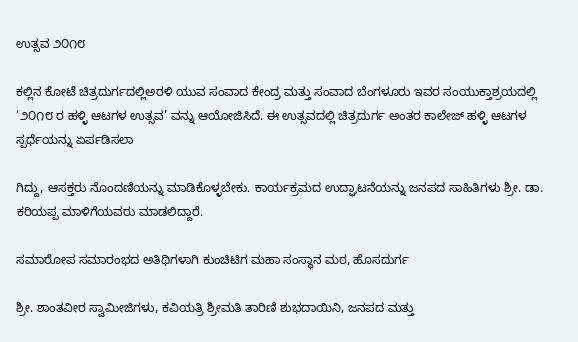ಉತ್ಸವ ೨೦೧೮

ಕಲ್ಲಿನ ಕೋಟೆ ಚಿತ್ರದುರ್ಗದಲ್ಲಿಅರಳಿ ಯುವ ಸಂವಾದ ಕೇಂದ್ರ ಮತ್ತು ಸಂವಾದ ಬೆಂಗಳೂರು ಇವರ ಸಂಯುಕ್ತಾಶ್ರಯದಲ್ಲಿ ‘೨೦೧೮ ರ ಹಳ್ಳಿ ಆಟಗಳ ಉತ್ಸವ’ ವನ್ನು ಆಯೋಜಿಸಿದೆ. ಈ ಉತ್ಸವದಲ್ಲಿ ಚಿತ್ರದುರ್ಗ ಅಂತರ ಕಾಲೇಜ್ ಹಳ್ಳಿ ಆಟಗಳ ಸ್ಪರ್ಧೆಯನ್ನು ಏರ್ಪಡಿಸಲಾ

ಗಿದ್ದು, ಆಸಕ್ತರು ನೊಂದಣಿಯನ್ನು ಮಾಡಿಕೊಳ್ಳಬೇಕು. ಕಾರ್ಯಕ್ರಮದ ಉದ್ಘಾಟನೆಯನ್ನು ಜನಪದ ಸಾಹಿತಿಗಳು ಶ್ರೀ. ಡಾ. ಕರಿಯಪ್ಪ ಮಾಳಿಗೆಯವರು ಮಾಡಲಿದ್ದಾರೆ.

ಸಮಾರೋಪ ಸಮಾರಂಭದ ಅತಿಥಿಗಳಾಗಿ ಕುಂಚಿಟಿಗ ಮಹಾ ಸಂಸ್ಥಾನ ಮಠ, ಹೊಸದುರ್ಗ

ಶ್ರೀ. ಶಾಂತವೀರ ಸ್ವಾಮೀಜಿಗಳು, ಕವಿಯತ್ರಿ ಶ್ರೀಮತಿ ತಾರಿಣಿ ಶುಭದಾಯಿನಿ, ಜನಪದ ಮತ್ತು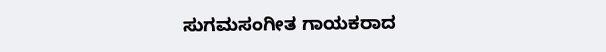ಸುಗಮಸಂಗೀತ ಗಾಯಕರಾದ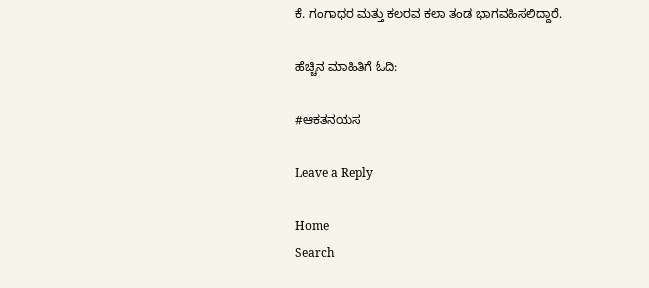ಕೆ. ಗಂಗಾಧರ ಮತ್ತು ಕಲರವ ಕಲಾ ತಂಡ ಭಾಗವಹಿಸಲಿದ್ದಾರೆ.

ಹೆಚ್ಚಿನ ಮಾಹಿತಿಗೆ ಓದಿ:

#ಆಕತನಯಸ

Leave a Reply

Home
Search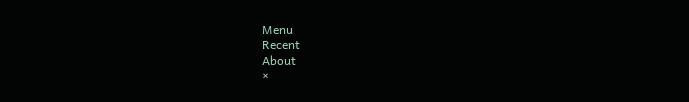Menu
Recent
About
×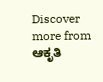Discover more from ಆಕೃತಿ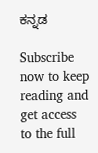ಕನ್ನಡ

Subscribe now to keep reading and get access to the full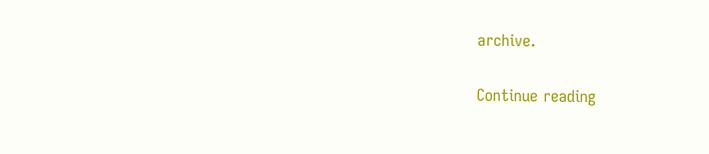archive.

Continue reading